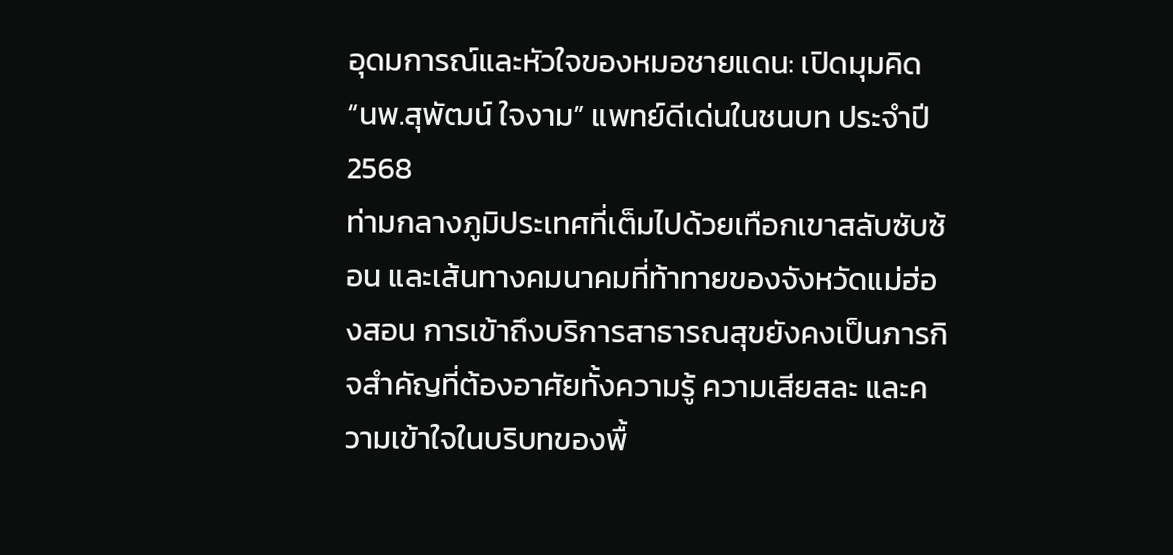อุดมการณ์และหัวใจของหมอชายแดน: เปิดมุมคิด “นพ.สุพัฒน์ ใจงาม” แพทย์ดีเด่นในชนบท ประจำปี 2568
ท่ามกลางภูมิประเทศที่เต็มไปด้วยเทือกเขาสลับซับซ้อน และเส้นทางคมนาคมที่ท้าทายของจังหวัดแม่ฮ่องสอน การเข้าถึงบริการสาธารณสุขยังคงเป็นภารกิจสำคัญที่ต้องอาศัยทั้งความรู้ ความเสียสละ และความเข้าใจในบริบทของพื้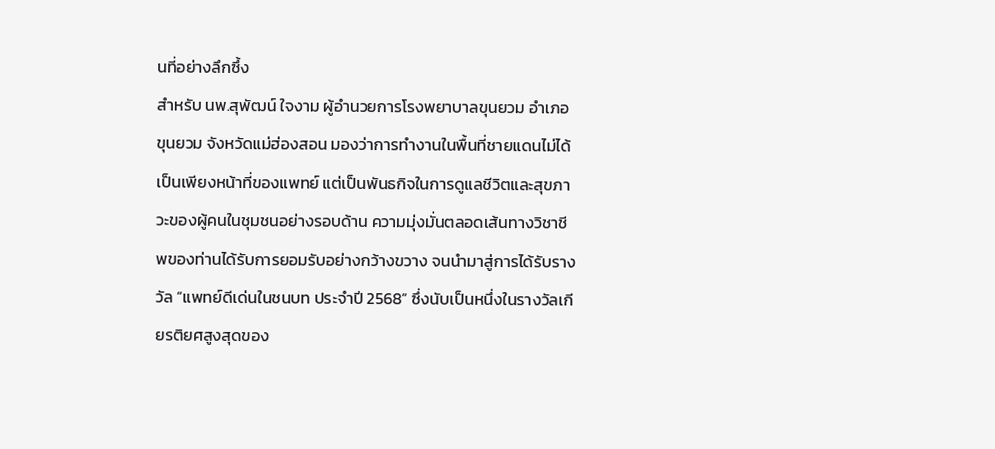นที่อย่างลึกซึ้ง
สำหรับ นพ.สุพัฒน์ ใจงาม ผู้อำนวยการโรงพยาบาลขุนยวม อำเภอขุนยวม จังหวัดแม่ฮ่องสอน มองว่าการทำงานในพื้นที่ชายแดนไม่ได้เป็นเพียงหน้าที่ของแพทย์ แต่เป็นพันธกิจในการดูแลชีวิตและสุขภาวะของผู้คนในชุมชนอย่างรอบด้าน ความมุ่งมั่นตลอดเส้นทางวิชาชีพของท่านได้รับการยอมรับอย่างกว้างขวาง จนนำมาสู่การได้รับรางวัล “แพทย์ดีเด่นในชนบท ประจำปี 2568” ซึ่งนับเป็นหนึ่งในรางวัลเกียรติยศสูงสุดของ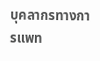บุคลากรทางการแพท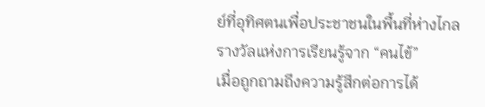ย์ที่อุทิศตนเพื่อประชาชนในพื้นที่ห่างไกล
รางวัลแห่งการเรียนรู้จาก “คนไข้”
เมื่อถูกถามถึงความรู้สึกต่อการได้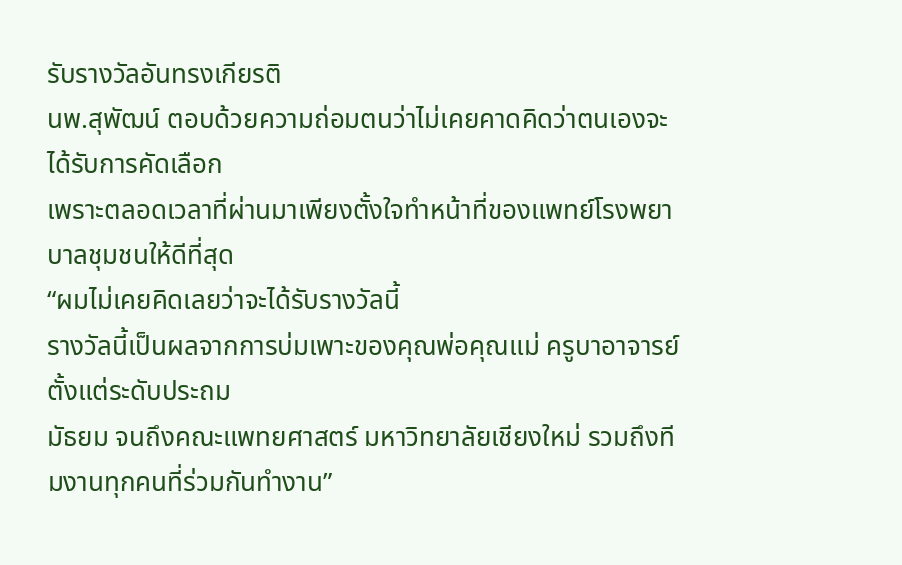รับรางวัลอันทรงเกียรติ
นพ.สุพัฒน์ ตอบด้วยความถ่อมตนว่าไม่เคยคาดคิดว่าตนเองจะได้รับการคัดเลือก
เพราะตลอดเวลาที่ผ่านมาเพียงตั้งใจทำหน้าที่ของแพทย์โรงพยาบาลชุมชนให้ดีที่สุด
“ผมไม่เคยคิดเลยว่าจะได้รับรางวัลนี้
รางวัลนี้เป็นผลจากการบ่มเพาะของคุณพ่อคุณแม่ ครูบาอาจารย์ ตั้งแต่ระดับประถม
มัธยม จนถึงคณะแพทยศาสตร์ มหาวิทยาลัยเชียงใหม่ รวมถึงทีมงานทุกคนที่ร่วมกันทำงาน”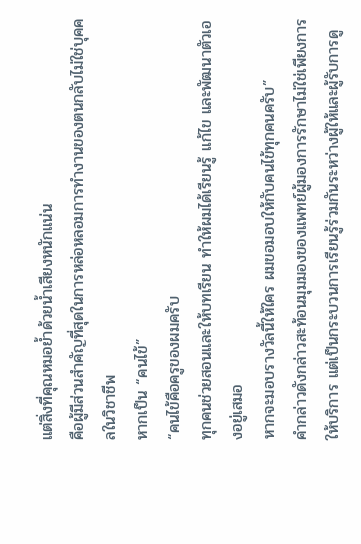แต่สิ่งที่คุณหมอย้ำด้วยน้ำเสียงหนักแน่น
คือผู้มีส่วนสำคัญที่สุดในการหล่อหลอมการทำงานของตนกลับไม่ใช่บุคคลในวิชาชีพ
หากเป็น “คนไข้”
“คนไข้คือครูของผมครับ
ทุกคนช่วยสอนและให้บทเรียน ทำให้ผมได้เรียนรู้ แก้ไข และพัฒนาตัวเองอยู่เสมอ
หากจะมอบรางวัลนี้ให้ใคร ผมขอมอบให้กับคนไข้ทุกคนครับ”
คำกล่าวดังกล่าวสะท้อนมุมมองของแพทย์ผู้มองการรักษาไม่ใช่เพียงการให้บริการ แต่เป็นกระบวนการเรียนรู้ร่วมกันระหว่างผู้ให้และผู้รับการดู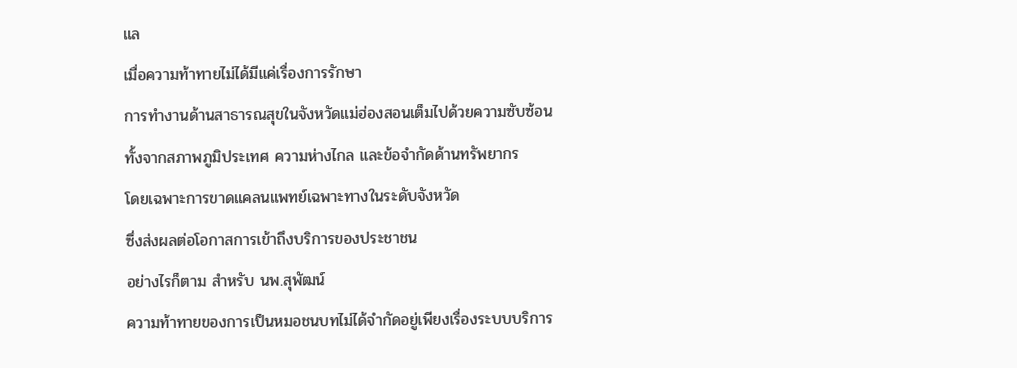แล
เมื่อความท้าทายไม่ได้มีแค่เรื่องการรักษา
การทำงานด้านสาธารณสุขในจังหวัดแม่ฮ่องสอนเต็มไปด้วยความซับซ้อน
ทั้งจากสภาพภูมิประเทศ ความห่างไกล และข้อจำกัดด้านทรัพยากร
โดยเฉพาะการขาดแคลนแพทย์เฉพาะทางในระดับจังหวัด
ซึ่งส่งผลต่อโอกาสการเข้าถึงบริการของประชาชน
อย่างไรก็ตาม สำหรับ นพ.สุพัฒน์
ความท้าทายของการเป็นหมอชนบทไม่ได้จำกัดอยู่เพียงเรื่องระบบบริการ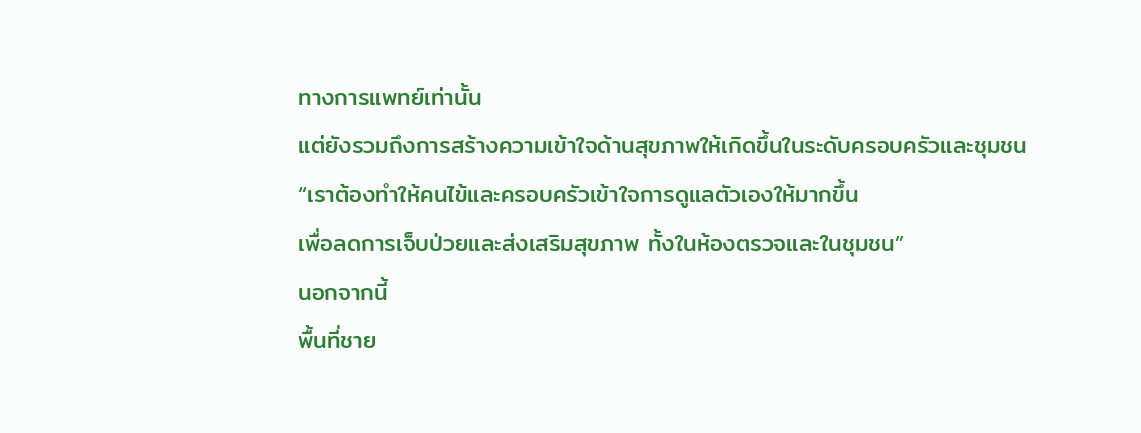ทางการแพทย์เท่านั้น
แต่ยังรวมถึงการสร้างความเข้าใจด้านสุขภาพให้เกิดขึ้นในระดับครอบครัวและชุมชน
“เราต้องทำให้คนไข้และครอบครัวเข้าใจการดูแลตัวเองให้มากขึ้น
เพื่อลดการเจ็บป่วยและส่งเสริมสุขภาพ ทั้งในห้องตรวจและในชุมชน”
นอกจากนี้
พื้นที่ชาย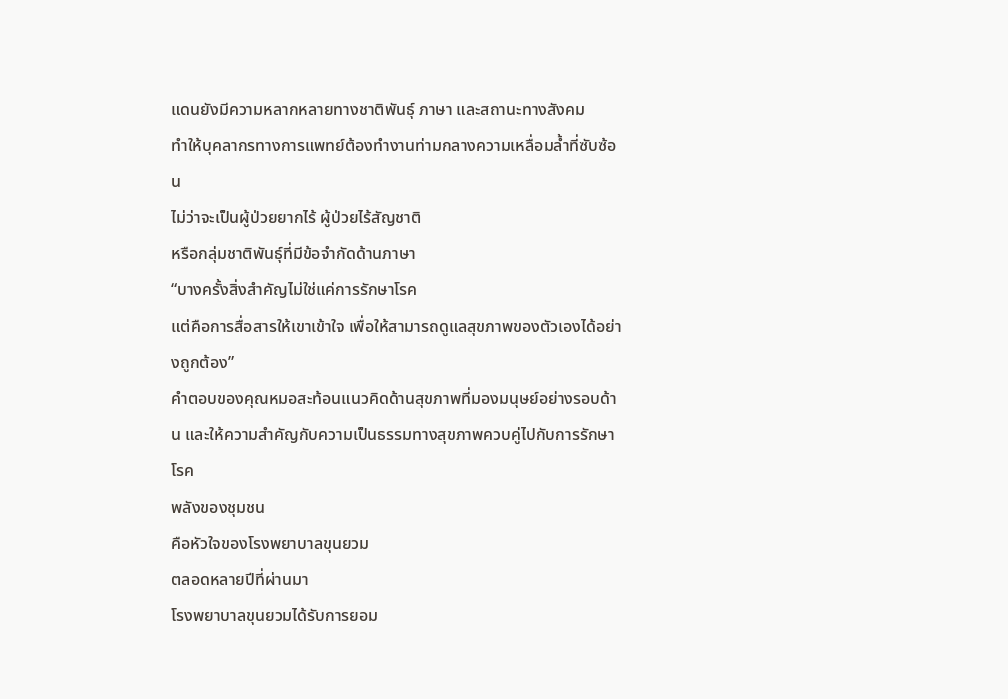แดนยังมีความหลากหลายทางชาติพันธุ์ ภาษา และสถานะทางสังคม
ทำให้บุคลากรทางการแพทย์ต้องทำงานท่ามกลางความเหลื่อมล้ำที่ซับซ้อน
ไม่ว่าจะเป็นผู้ป่วยยากไร้ ผู้ป่วยไร้สัญชาติ
หรือกลุ่มชาติพันธุ์ที่มีข้อจำกัดด้านภาษา
“บางครั้งสิ่งสำคัญไม่ใช่แค่การรักษาโรค
แต่คือการสื่อสารให้เขาเข้าใจ เพื่อให้สามารถดูแลสุขภาพของตัวเองได้อย่างถูกต้อง”
คำตอบของคุณหมอสะท้อนแนวคิดด้านสุขภาพที่มองมนุษย์อย่างรอบด้าน และให้ความสำคัญกับความเป็นธรรมทางสุขภาพควบคู่ไปกับการรักษาโรค
พลังของชุมชน
คือหัวใจของโรงพยาบาลขุนยวม
ตลอดหลายปีที่ผ่านมา
โรงพยาบาลขุนยวมได้รับการยอม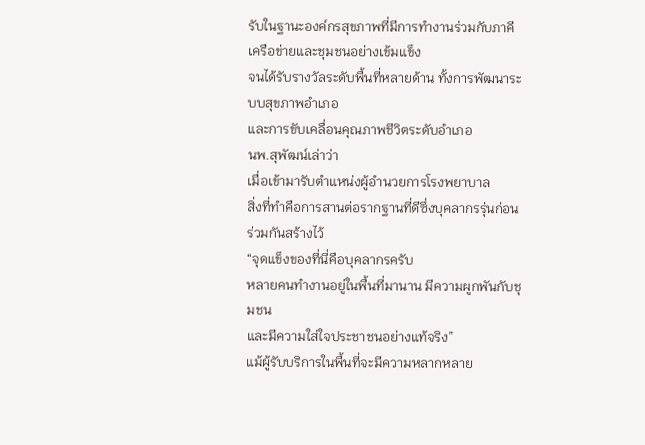รับในฐานะองค์กรสุขภาพที่มีการทำงานร่วมกับภาคีเครือข่ายและชุมชนอย่างเข้มแข็ง
จนได้รับรางวัลระดับพื้นที่หลายด้าน ทั้งการพัฒนาระบบสุขภาพอำเภอ
และการขับเคลื่อนคุณภาพชีวิตระดับอำเภอ
นพ.สุพัฒน์เล่าว่า
เมื่อเข้ามารับตำแหน่งผู้อำนวยการโรงพยาบาล
สิ่งที่ทำคือการสานต่อรากฐานที่ดีซึ่งบุคลากรรุ่นก่อนร่วมกันสร้างไว้
“จุดแข็งของที่นี่คือบุคลากรครับ
หลายคนทำงานอยู่ในพื้นที่มานาน มีความผูกพันกับชุมชน
และมีความใส่ใจประชาชนอย่างแท้จริง”
แม้ผู้รับบริการในพื้นที่จะมีความหลากหลาย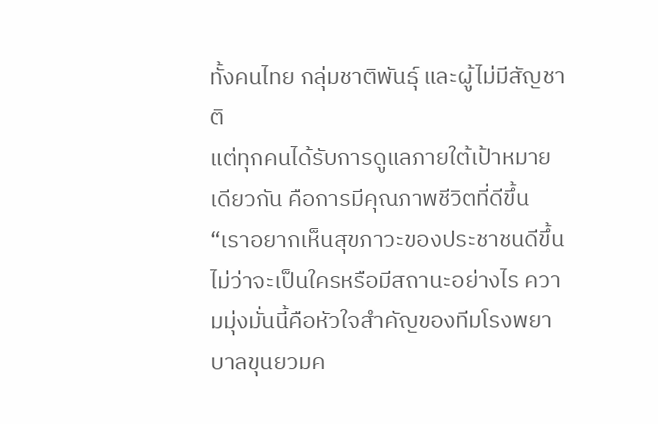ทั้งคนไทย กลุ่มชาติพันธุ์ และผู้ไม่มีสัญชาติ
แต่ทุกคนได้รับการดูแลภายใต้เป้าหมายเดียวกัน คือการมีคุณภาพชีวิตที่ดีขึ้น
“เราอยากเห็นสุขภาวะของประชาชนดีขึ้น ไม่ว่าจะเป็นใครหรือมีสถานะอย่างไร ความมุ่งมั่นนี้คือหัวใจสำคัญของทีมโรงพยาบาลขุนยวมค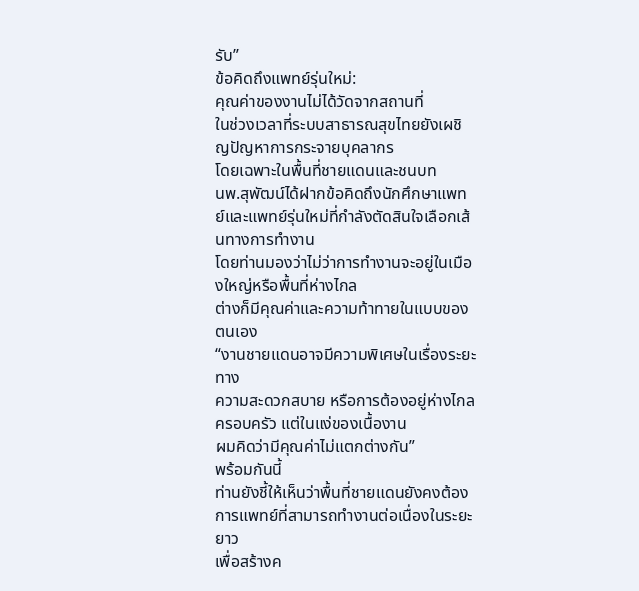รับ”
ข้อคิดถึงแพทย์รุ่นใหม่:
คุณค่าของงานไม่ได้วัดจากสถานที่
ในช่วงเวลาที่ระบบสาธารณสุขไทยยังเผชิญปัญหาการกระจายบุคลากร
โดยเฉพาะในพื้นที่ชายแดนและชนบท
นพ.สุพัฒน์ได้ฝากข้อคิดถึงนักศึกษาแพทย์และแพทย์รุ่นใหม่ที่กำลังตัดสินใจเลือกเส้นทางการทำงาน
โดยท่านมองว่าไม่ว่าการทำงานจะอยู่ในเมืองใหญ่หรือพื้นที่ห่างไกล
ต่างก็มีคุณค่าและความท้าทายในแบบของตนเอง
“งานชายแดนอาจมีความพิเศษในเรื่องระยะทาง
ความสะดวกสบาย หรือการต้องอยู่ห่างไกลครอบครัว แต่ในแง่ของเนื้องาน
ผมคิดว่ามีคุณค่าไม่แตกต่างกัน”
พร้อมกันนี้
ท่านยังชี้ให้เห็นว่าพื้นที่ชายแดนยังคงต้องการแพทย์ที่สามารถทำงานต่อเนื่องในระยะยาว
เพื่อสร้างค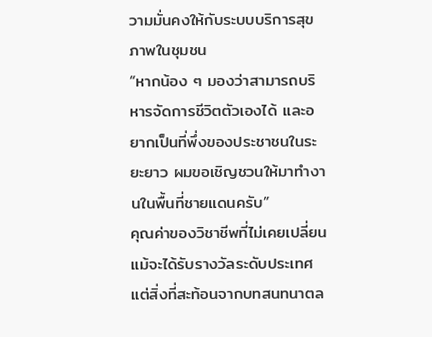วามมั่นคงให้กับระบบบริการสุขภาพในชุมชน
“หากน้อง ๆ มองว่าสามารถบริหารจัดการชีวิตตัวเองได้ และอยากเป็นที่พึ่งของประชาชนในระยะยาว ผมขอเชิญชวนให้มาทำงานในพื้นที่ชายแดนครับ”
คุณค่าของวิชาชีพที่ไม่เคยเปลี่ยน
แม้จะได้รับรางวัลระดับประเทศ
แต่สิ่งที่สะท้อนจากบทสนทนาตล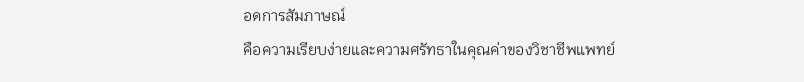อดการสัมภาษณ์
คือความเรียบง่ายและความศรัทธาในคุณค่าของวิชาชีพแพทย์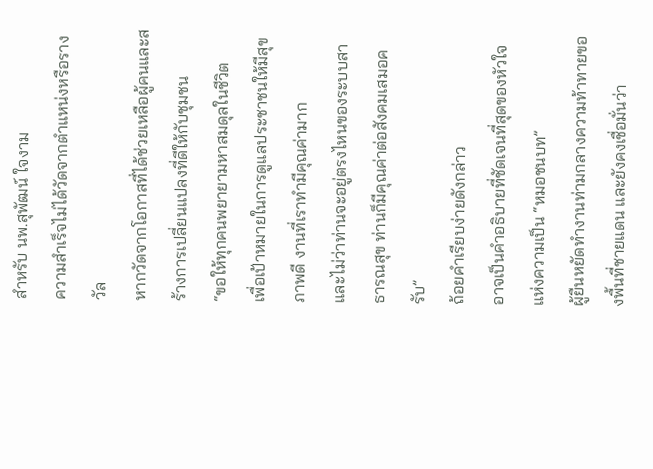สำหรับ นพ.สุพัฒน์ ใจงาม
ความสำเร็จไม่ได้วัดจากตำแหน่งหรือรางวัล
หากวัดจากโอกาสที่ได้ช่วยเหลือผู้คนและสร้างการเปลี่ยนแปลงที่ดีให้กับชุมชน
“ขอให้ทุกคนพยายามหาสมดุลในชีวิต
เพื่อเป้าหมายในการดูแลประชาชนให้มีสุขภาพดี งานที่เราทำมีคุณค่ามาก
และไม่ว่าท่านจะอยู่ตรงไหนของระบบสาธารณสุข ท่านก็มีคุณค่าต่อสังคมเสมอครับ”
ถ้อยคำเรียบง่ายดังกล่าว
อาจเป็นคำอธิบายที่ชัดเจนที่สุดของหัวใจแห่งความเป็น “หมอชนบท”
ผู้ยืนหยัดทำงานท่ามกลางความท้าทายของพื้นที่ชายแดน และยังคงเชื่อมั่นว่า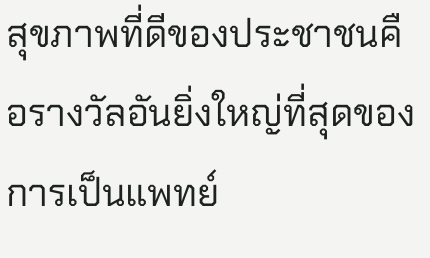สุขภาพที่ดีของประชาชนคือรางวัลอันยิ่งใหญ่ที่สุดของการเป็นแพทย์